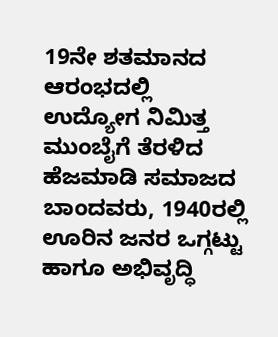19ನೇ ಶತಮಾನದ ಆರಂಭದಲ್ಲಿ ಉದ್ಯೋಗ ನಿಮಿತ್ತ ಮುಂಬೈಗೆ ತೆರಳಿದ ಹೆಜಮಾಡಿ ಸಮಾಜದ ಬಾಂದವರು, 1940ರಲ್ಲಿ ಊರಿನ ಜನರ ಒಗ್ಗಟ್ಟು ಹಾಗೂ ಅಭಿವೃದ್ಧಿ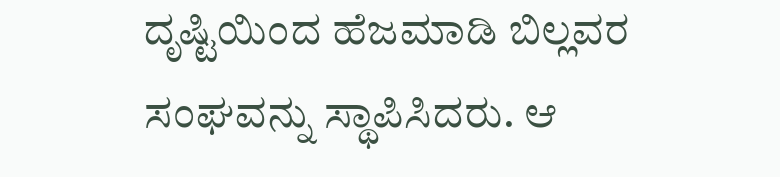ದೃಷ್ಟಿಯಿಂದ ಹೆಜಮಾಡಿ ಬಿಲ್ಲವರ ಸಂಘವನ್ನು ಸ್ಥಾಪಿಸಿದರು. ಆ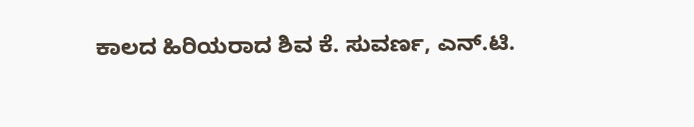ಕಾಲದ ಹಿರಿಯರಾದ ಶಿವ ಕೆ. ಸುವರ್ಣ, ಎನ್.ಟಿ.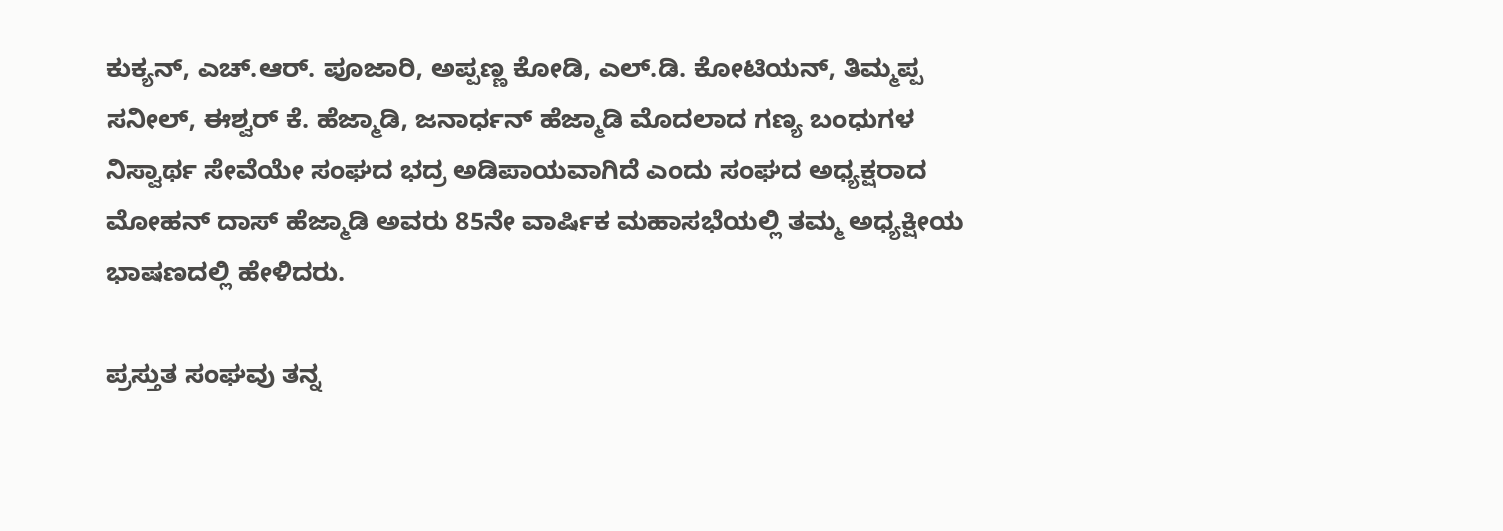ಕುಕ್ಯನ್, ಎಚ್.ಆರ್. ಪೂಜಾರಿ, ಅಪ್ಪಣ್ಣ ಕೋಡಿ, ಎಲ್.ಡಿ. ಕೋಟಿಯನ್, ತಿಮ್ಮಪ್ಪ ಸನೀಲ್, ಈಶ್ವರ್ ಕೆ. ಹೆಜ್ಮಾಡಿ, ಜನಾರ್ಧನ್ ಹೆಜ್ಮಾಡಿ ಮೊದಲಾದ ಗಣ್ಯ ಬಂಧುಗಳ ನಿಸ್ವಾರ್ಥ ಸೇವೆಯೇ ಸಂಘದ ಭದ್ರ ಅಡಿಪಾಯವಾಗಿದೆ ಎಂದು ಸಂಘದ ಅಧ್ಯಕ್ಷರಾದ ಮೋಹನ್ ದಾಸ್ ಹೆಜ್ಮಾಡಿ ಅವರು 85ನೇ ವಾರ್ಷಿಕ ಮಹಾಸಭೆಯಲ್ಲಿ ತಮ್ಮ ಅಧ್ಯಕ್ಷೀಯ ಭಾಷಣದಲ್ಲಿ ಹೇಳಿದರು.

ಪ್ರಸ್ತುತ ಸಂಘವು ತನ್ನ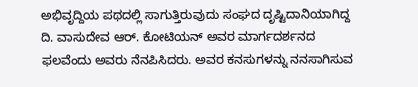ಅಭಿವೃದ್ದಿಯ ಪಥದಲ್ಲಿ ಸಾಗುತ್ತಿರುವುದು ಸಂಘದ ದೃಷ್ಟಿದಾನಿಯಾಗಿದ್ದ ದಿ. ವಾಸುದೇವ ಆರ್. ಕೋಟಿಯನ್ ಅವರ ಮಾರ್ಗದರ್ಶನದ ಫಲವೆಂದು ಅವರು ನೆನಪಿಸಿದರು. ಅವರ ಕನಸುಗಳನ್ನು ನನಸಾಗಿಸುವ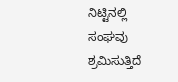ನಿಟ್ಟಿನಲ್ಲಿ ಸಂಘವು ಶ್ರಮಿಸುತ್ತಿದೆ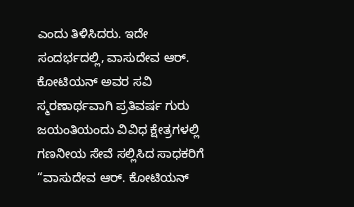ಎಂದು ತಿಳಿಸಿದರು. ಇದೇ ಸಂದರ್ಭದಲ್ಲಿ, ವಾಸುದೇವ ಆರ್. ಕೋಟಿಯನ್ ಅವರ ಸವಿ ಸ್ಮರಣಾರ್ಥವಾಗಿ ಪ್ರತಿವರ್ಷ ಗುರು ಜಯಂತಿಯಂದು ವಿವಿಧ ಕ್ಷೇತ್ರಗಳಲ್ಲಿ ಗಣನೀಯ ಸೇವೆ ಸಲ್ಲಿಸಿದ ಸಾಧಕರಿಗೆ “ವಾಸುದೇವ ಆರ್. ಕೋಟಿಯನ್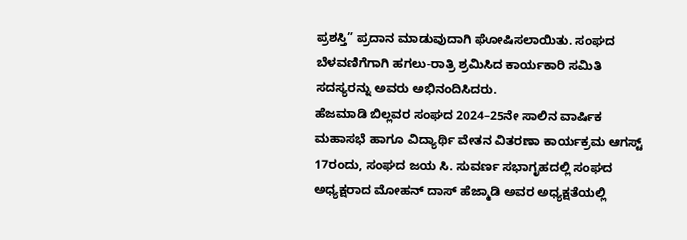ಪ್ರಶಸ್ತಿ” ಪ್ರದಾನ ಮಾಡುವುದಾಗಿ ಘೋಷಿಸಲಾಯಿತು. ಸಂಘದ ಬೆಳವಣಿಗೆಗಾಗಿ ಹಗಲು-ರಾತ್ರಿ ಶ್ರಮಿಸಿದ ಕಾರ್ಯಕಾರಿ ಸಮಿತಿ ಸದಸ್ಯರನ್ನು ಅವರು ಅಭಿನಂದಿಸಿದರು.
ಹೆಜಮಾಡಿ ಬಿಲ್ಲವರ ಸಂಘದ 2024–25ನೇ ಸಾಲಿನ ವಾರ್ಷಿಕ ಮಹಾಸಭೆ ಹಾಗೂ ವಿದ್ಯಾರ್ಥಿ ವೇತನ ವಿತರಣಾ ಕಾರ್ಯಕ್ರಮ ಆಗಸ್ಟ್ 17ರಂದು, ಸಂಘದ ಜಯ ಸಿ. ಸುವರ್ಣ ಸಭಾಗೃಹದಲ್ಲಿ ಸಂಘದ ಅಧ್ಯಕ್ಷರಾದ ಮೋಹನ್ ದಾಸ್ ಹೆಜ್ಮಾಡಿ ಅವರ ಅಧ್ಯಕ್ಷತೆಯಲ್ಲಿ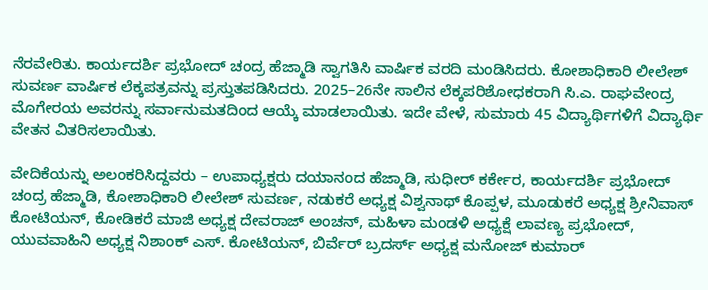ನೆರವೇರಿತು. ಕಾರ್ಯದರ್ಶಿ ಪ್ರಭೋದ್ ಚಂದ್ರ ಹೆಜ್ಮಾಡಿ ಸ್ವಾಗತಿಸಿ ವಾರ್ಷಿಕ ವರದಿ ಮಂಡಿಸಿದರು. ಕೋಶಾಧಿಕಾರಿ ಲೀಲೇಶ್ ಸುವರ್ಣ ವಾರ್ಷಿಕ ಲೆಕ್ಕಪತ್ರವನ್ನು ಪ್ರಸ್ತುತಪಡಿಸಿದರು. 2025–26ನೇ ಸಾಲಿನ ಲೆಕ್ಕಪರಿಶೋಧಕರಾಗಿ ಸಿ.ಎ. ರಾಘವೇಂದ್ರ ಮೊಗೇರಯ ಅವರನ್ನು ಸರ್ವಾನುಮತದಿಂದ ಆಯ್ಕೆ ಮಾಡಲಾಯಿತು. ಇದೇ ವೇಳೆ, ಸುಮಾರು 45 ವಿದ್ಯಾರ್ಥಿಗಳಿಗೆ ವಿದ್ಯಾರ್ಥಿ ವೇತನ ವಿತರಿಸಲಾಯಿತು.

ವೇದಿಕೆಯನ್ನು ಅಲಂಕರಿಸಿದ್ದವರು – ಉಪಾಧ್ಯಕ್ಷರು ದಯಾನಂದ ಹೆಜ್ಮಾಡಿ, ಸುಧೀರ್ ಕರ್ಕೇರ, ಕಾರ್ಯದರ್ಶಿ ಪ್ರಭೋದ್ ಚಂದ್ರ ಹೆಜ್ಮಾಡಿ, ಕೋಶಾಧಿಕಾರಿ ಲೀಲೇಶ್ ಸುವರ್ಣ, ನಡುಕರೆ ಅಧ್ಯಕ್ಷ ವಿಶ್ವನಾಥ್ ಕೊಪ್ಪಳ, ಮೂಡುಕರೆ ಅಧ್ಯಕ್ಷ ಶ್ರೀನಿವಾಸ್ ಕೋಟಿಯನ್, ಕೋಡಿಕರೆ ಮಾಜಿ ಅಧ್ಯಕ್ಷ ದೇವರಾಜ್ ಅಂಚನ್, ಮಹಿಳಾ ಮಂಡಳಿ ಅಧ್ಯಕ್ಷೆ ಲಾವಣ್ಯ ಪ್ರಭೋದ್, ಯುವವಾಹಿನಿ ಅಧ್ಯಕ್ಷ ನಿಶಾಂಕ್ ಎಸ್. ಕೋಟಿಯನ್, ಬಿರ್ವೆರ್ ಬ್ರದರ್ಸ್ ಅಧ್ಯಕ್ಷ ಮನೋಜ್ ಕುಮಾರ್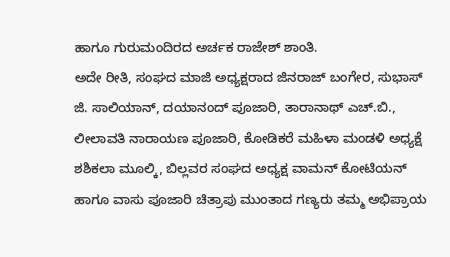ಹಾಗೂ ಗುರುಮಂದಿರದ ಅರ್ಚಕ ರಾಜೇಶ್ ಶಾಂತಿ.
ಅದೇ ರೀತಿ, ಸಂಘದ ಮಾಜಿ ಅಧ್ಯಕ್ಷರಾದ ಜಿನರಾಜ್ ಬಂಗೇರ, ಸುಭಾಸ್ ಜಿ. ಸಾಲಿಯಾನ್, ದಯಾನಂದ್ ಪೂಜಾರಿ, ತಾರಾನಾಥ್ ಎಚ್.ಬಿ., ಲೀಲಾವತಿ ನಾರಾಯಣ ಪೂಜಾರಿ, ಕೋಡಿಕರೆ ಮಹಿಳಾ ಮಂಡಳಿ ಅಧ್ಯಕ್ಷೆ ಶಶಿಕಲಾ ಮೂಲ್ಕಿ, ಬಿಲ್ಲವರ ಸಂಘದ ಅಧ್ಯಕ್ಷ ವಾಮನ್ ಕೋಟಿಯನ್ ಹಾಗೂ ವಾಸು ಪೂಜಾರಿ ಚಿತ್ರಾಪು ಮುಂತಾದ ಗಣ್ಯರು ತಮ್ಮ ಅಭಿಪ್ರಾಯ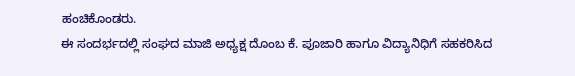ಹಂಚಿಕೊಂಡರು.
ಈ ಸಂದರ್ಭದಲ್ಲಿ ಸಂಘದ ಮಾಜಿ ಅಧ್ಯಕ್ಷ ದೊಂಬ ಕೆ. ಪೂಜಾರಿ ಹಾಗೂ ವಿದ್ಯಾನಿಧಿಗೆ ಸಹಕರಿಸಿದ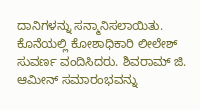ದಾನಿಗಳನ್ನು ಸನ್ಮಾನಿಸಲಾಯಿತು. ಕೊನೆಯಲ್ಲಿ ಕೋಶಾಧಿಕಾರಿ ಲೀಲೇಶ್ ಸುವರ್ಣ ವಂದಿಸಿದರು. ಶಿವರಾಮ್ ಜಿ. ಆಮೀನ್ ಸಮಾರಂಭವನ್ನು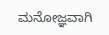ಮನೋಜ್ಞವಾಗಿ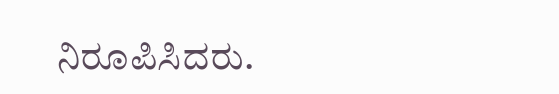ನಿರೂಪಿಸಿದರು.